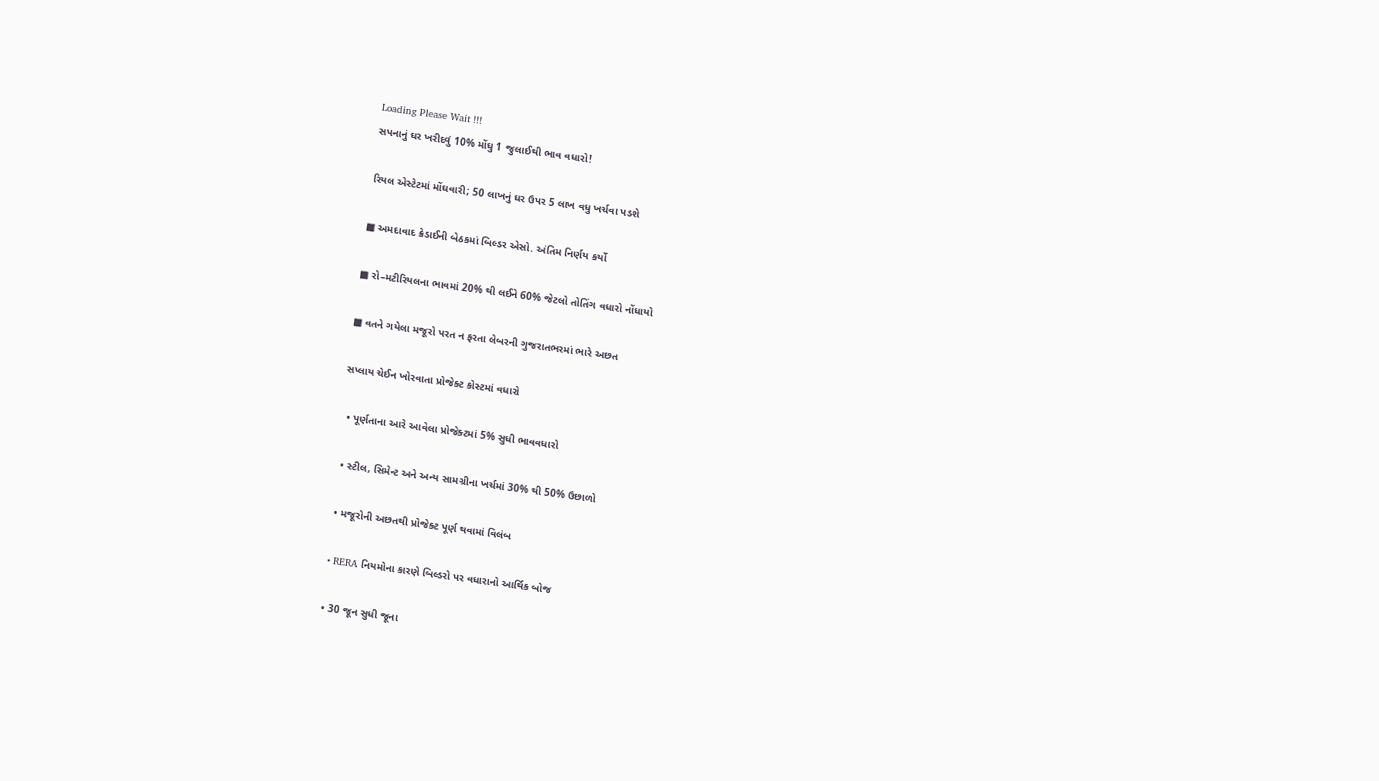Loading Please Wait !!!
સપનાનું ઘર ખરીદવું 10% મોંઘુ 1 જુલાઈથી ભાવ વધારો!

રિયલ એસ્ટેટમાં મોંઘવારી; 50 લાખનું ઘર ઉપર 5 લાખ વધુ ખર્ચવા પડશે

■ અમદાવાદ ક્રેડાઈની બેઠકમાં બિલ્ડર એસો. અંતિમ નિર્ણય કર્યો

■ રો–મટીરિયલના ભાવમાં 20% થી લઈને 60% જેટલો તોતિંગ વધારો નોંધાયો

■ વતને ગયેલા મજૂરો પરત ન ફરતા લેબરની ગુજરાતભરમાં ભારે અછત

સપ્લાય ચેઈન ખોરવાતા પ્રોજેક્ટ કોસ્ટમાં વધારો

  • પૂર્ણતાના આરે આવેલા પ્રોજેક્ટમાં 5% સુધી ભાવવધારો

  • સ્ટીલ, સિમેન્ટ અને અન્ય સામગ્રીના ખર્ચમાં 30% થી 50% ઉછાળો

  • મજૂરોની અછતથી પ્રોજેક્ટ પૂર્ણ થવામાં વિલંબ

  • RERA નિયમોના કારણે બિલ્ડરો પર વધારાનો આર્થિક બોજ

  • 30 જૂન સુધી જૂના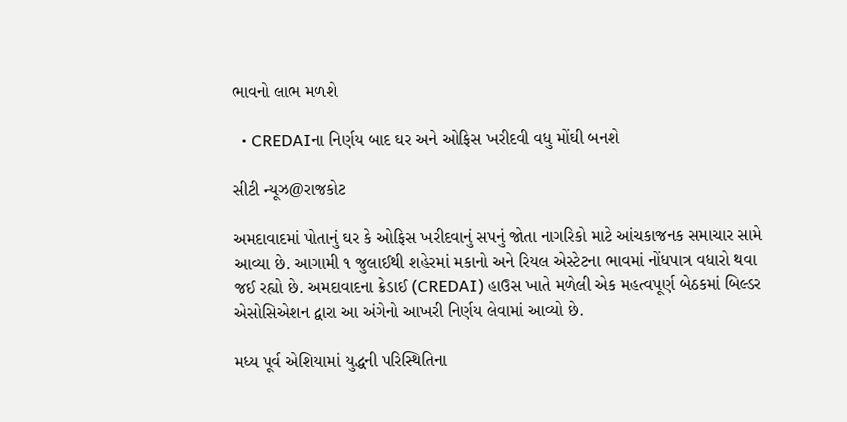ભાવનો લાભ મળશે

  • CREDAIના નિર્ણય બાદ ઘર અને ઓફિસ ખરીદવી વધુ મોંઘી બનશે

સીટી ન્યૂઝ@રાજકોટ

અમદાવાદમાં પોતાનું ઘર કે ઓફિસ ખરીદવાનું સપનું જોતા નાગરિકો માટે આંચકાજનક સમાચાર સામે આવ્યા છે. આગામી ૧ જુલાઈથી શહેરમાં મકાનો અને રિયલ એસ્ટેટના ભાવમાં નોંધપાત્ર વધારો થવા જઈ રહ્યો છે. અમદાવાદના ક્રેડાઈ (CREDAI) હાઉસ ખાતે મળેલી એક મહત્વપૂર્ણ બેઠકમાં બિલ્ડર એસોસિએશન દ્વારા આ અંગેનો આખરી નિર્ણય લેવામાં આવ્યો છે.

મધ્ય પૂર્વ એશિયામાં યુદ્ધની પરિસ્થિતિના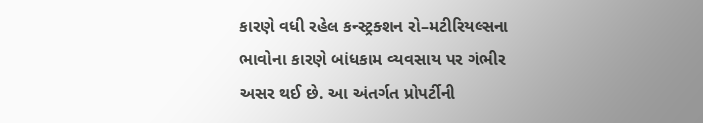કારણે વધી રહેલ કન્સ્ટ્રક્શન રો–મટીરિયલ્સના ભાવોના કારણે બાંધકામ વ્યવસાય પર ગંભીર અસર થઈ છે. આ અંતર્ગત પ્રોપર્ટીની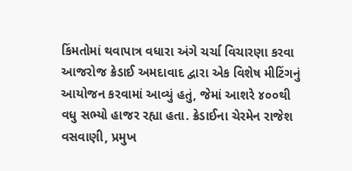કિંમતોમાં થવાપાત્ર વધારા અંગે ચર્ચા વિચારણા કરવા આજરોજ ક્રેડાઈ અમદાવાદ દ્વારા એક વિશેષ મીટિંગનું આયોજન કરવામાં આવ્યું હતું, જેમાં આશરે ૪૦૦થી વધુ સભ્યો હાજર રહ્યા હતા. ક્રેડાઈના ચેરમેન રાજેશ વસવાણી, પ્રમુખ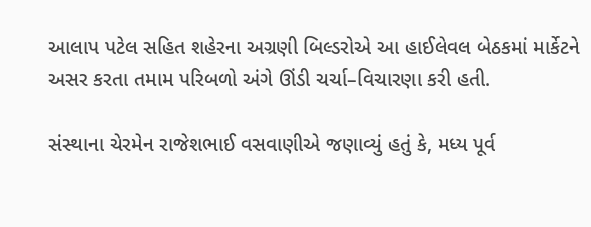આલાપ પટેલ સહિત શહેરના અગ્રણી બિલ્ડરોએ આ હાઈલેવલ બેઠકમાં માર્કેટને અસર કરતા તમામ પરિબળો અંગે ઊંડી ચર્ચા–વિચારણા કરી હતી.

સંસ્થાના ચેરમેન રાજેશભાઈ વસવાણીએ જણાવ્યું હતું કે, મધ્ય પૂર્વ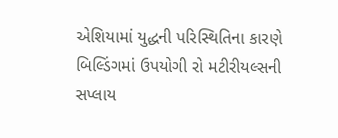એશિયામાં યુદ્ધની પરિસ્થિતિના કારણે બિલ્ડિંગમાં ઉપયોગી રો મટીરીયલ્સની સપ્લાય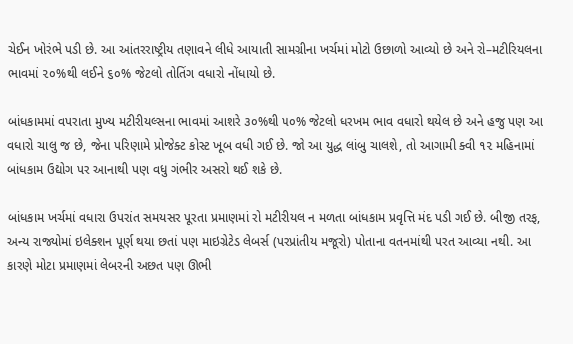ચેઈન ખોરંભે પડી છે. આ આંતરરાષ્ટ્રીય તણાવને લીધે આયાતી સામગ્રીના ખર્ચમાં મોટો ઉછાળો આવ્યો છે અને રો–મટીરિયલના ભાવમાં ૨૦%થી લઈને ૬૦% જેટલો તોતિંગ વધારો નોંધાયો છે.

બાંધકામમાં વપરાતા મુખ્ય મટીરીયલ્સના ભાવમાં આશરે ૩૦%થી ૫૦% જેટલો ધરખમ ભાવ વધારો થયેલ છે અને હજુ પણ આ વધારો ચાલુ જ છે, જેના પરિણામે પ્રોજેક્ટ કોસ્ટ ખૂબ વધી ગઈ છે. જો આ યુદ્ધ લાંબુ ચાલશે, તો આગામી ક્વી ૧૨ મહિનામાં બાંધકામ ઉદ્યોગ પર આનાથી પણ વધુ ગંભીર અસરો થઈ શકે છે.

બાંધકામ ખર્ચમાં વધારા ઉપરાંત સમયસર પૂરતા પ્રમાણમાં રો મટીરીયલ ન મળતા બાંધકામ પ્રવૃત્તિ મંદ પડી ગઈ છે. બીજી તરફ, અન્ય રાજ્યોમાં ઇલેક્શન પૂર્ણ થયા છતાં પણ માઇગ્રેટેડ લેબર્સ (પરપ્રાંતીય મજૂરો) પોતાના વતનમાંથી પરત આવ્યા નથી. આ કારણે મોટા પ્રમાણમાં લેબરની અછત પણ ઊભી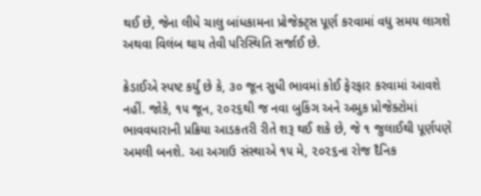થઈ છે, જેના લીધે ચાલુ બાંધકામના પ્રોજેક્ટ્સ પૂર્ણ કરવામાં વધુ સમય લાગશે અથવા વિલંબ થાય તેવી પરિસ્થિતિ સર્જાઈ છે.

ક્રેડાઈએ સ્પષ્ટ કર્યું છે કે, ૩૦ જૂન સુધી ભાવમાં કોઈ ફેરફાર કરવામાં આવશે નહીં. જોકે, ૧૫ જૂન, ૨૦૨૬થી જ નવા બુકિંગ અને અમુક પ્રોજેક્ટોમાં ભાવવધારાની પ્રક્રિયા આડકતરી રીતે શરૂ થઈ શકે છે, જે ૧ જુલાઈથી પૂર્ણપણે અમલી બનશે. આ અગાઉ સંસ્થાએ ૧૫ મે, ૨૦૨૬ના રોજ દૈનિક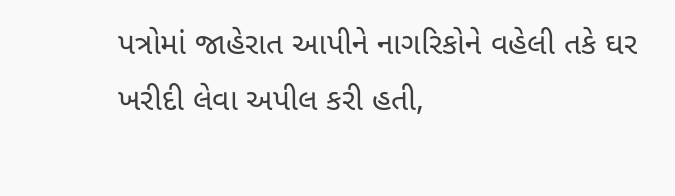પત્રોમાં જાહેરાત આપીને નાગરિકોને વહેલી તકે ઘર ખરીદી લેવા અપીલ કરી હતી,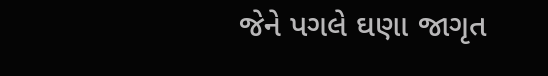જેને પગલે ઘણા જાગૃત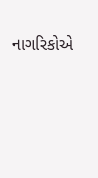નાગરિકોએ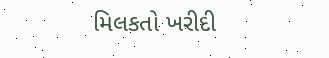મિલકતો ખરીદી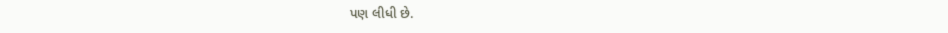પણ લીધી છે.